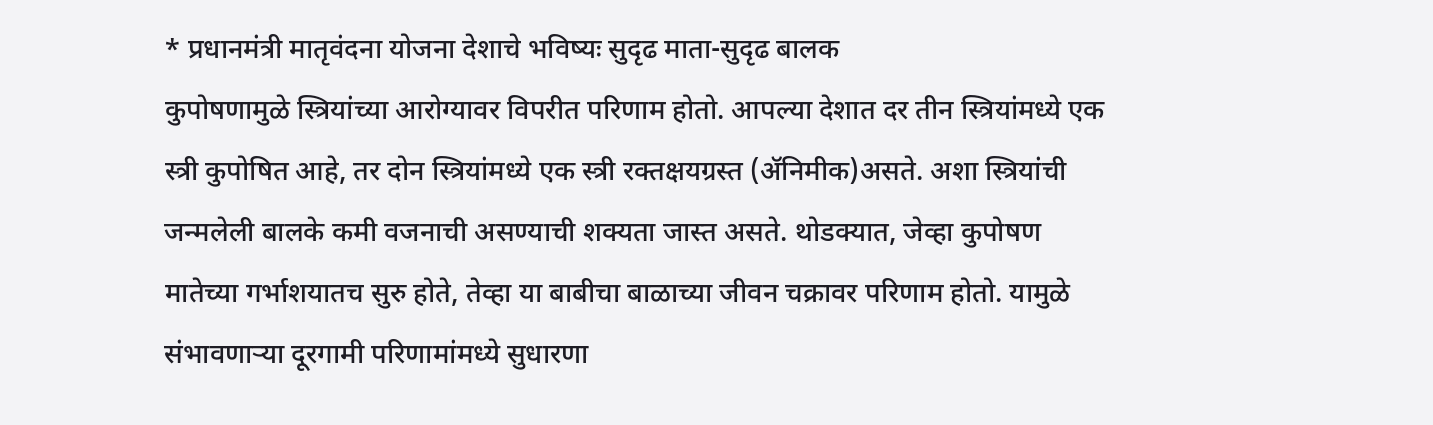* प्रधानमंत्री मातृवंदना योजना देशाचे भविष्यः सुदृढ माता-सुदृढ बालक
कुपोषणामुळे स्त्रियांच्या आरोग्यावर विपरीत परिणाम होतो. आपल्या देशात दर तीन स्त्रियांमध्ये एक स्त्री कुपोषित आहे, तर दोन स्त्रियांमध्ये एक स्त्री रक्तक्षयग्रस्त (ॲनिमीक)असते. अशा स्त्रियांची जन्मलेली बालके कमी वजनाची असण्याची शक्यता जास्त असते. थोडक्यात, जेव्हा कुपोषण मातेच्या गर्भाशयातच सुरु होते, तेव्हा या बाबीचा बाळाच्या जीवन चक्रावर परिणाम होतो. यामुळे संभावणाऱ्या दूरगामी परिणामांमध्ये सुधारणा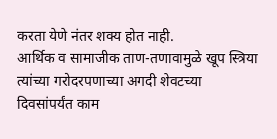करता येणे नंतर शक्य होत नाही.
आर्थिक व सामाजीक ताण-तणावामुळे खूप स्त्रिया त्यांच्या गरोदरपणाच्या अगदी शेवटच्या दिवसांपर्यंत काम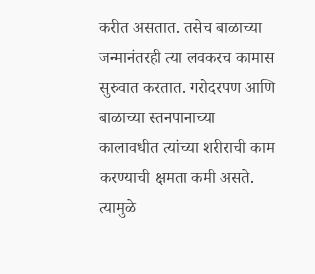करीत असतात. तसेच बाळाच्या जन्मानंतरही त्या लवकरच कामास सुरुवात करतात. गरोदरपण आणि बाळाच्या स्तनपानाच्या कालावधीत त्यांच्या शरीराची काम करण्याची क्षमता कमी असते. त्यामुळे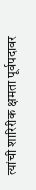त्यांची शारिरीक क्षमता पूर्वपदावर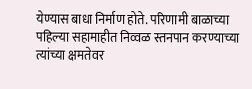येण्यास बाधा निर्माण होते. परिणामी बाळाच्या पहिल्या सहामाहीत निव्वळ स्तनपान करण्याच्या त्यांच्या क्षमतेवर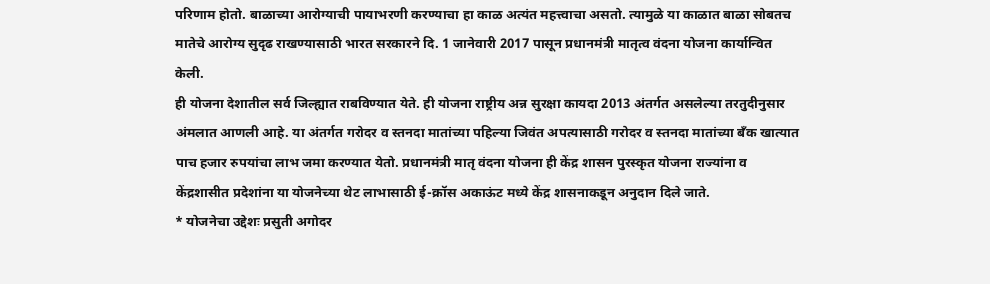परिणाम होतो. बाळाच्या आरोग्याची पायाभरणी करण्याचा हा काळ अत्यंत महत्त्वाचा असतो. त्यामुळे या काळात बाळा सोबतच मातेचे आरोग्य सुदृढ राखण्यासाठी भारत सरकारने दि. 1 जानेवारी 2017 पासून प्रधानमंत्री मातृत्व वंदना योजना कार्यान्वित केली.
ही योजना देशातील सर्व जिल्ह्यात राबविण्यात येते. ही योजना राष्ट्रीय अन्न सुरक्षा कायदा 2013 अंतर्गत असलेल्या तरतुदीनुसार अंमलात आणली आहे. या अंतर्गत गरोदर व स्तनदा मातांच्या पहिल्या जिवंत अपत्यासाठी गरोदर व स्तनदा मातांच्या बॅंक खात्यात पाच हजार रुपयांचा लाभ जमा करण्यात येतो. प्रधानमंत्री मातृ वंदना योजना ही केंद्र शासन पुरस्कृत योजना राज्यांना व केंद्रशासीत प्रदेशांना या योजनेच्या थेट लाभासाठी ई-क्रॉस अकाऊंट मध्ये केंद्र शासनाकडून अनुदान दिले जाते.
* योजनेचा उद्देशः प्रसुती अगोदर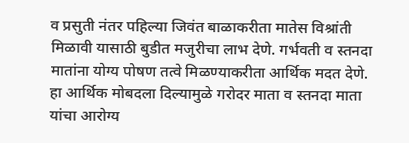व प्रसुती नंतर पहिल्या जिवंत बाळाकरीता मातेस विश्रांती मिळावी यासाठी बुडीत मजुरीचा लाभ देणे. गर्भवती व स्तनदा मातांना योग्य पोषण तत्वे मिळण्याकरीता आर्थिक मदत देणे. हा आर्थिक मोबदला दिल्यामुळे गरोदर माता व स्तनदा माता यांचा आरोग्य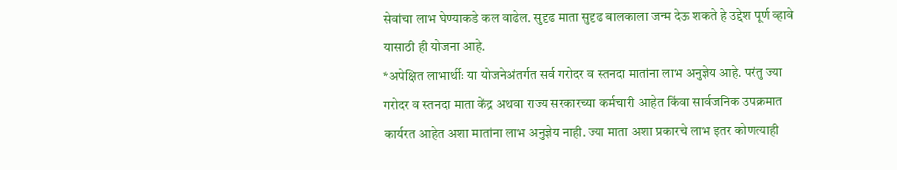सेवांचा लाभ घेण्याकडे कल वाढेल. सुदृढ माता सुदृढ बालकाला जन्म देऊ शकते हे उद्देश पूर्ण व्हावे यासाठी ही योजना आहे.
*अपेक्षित लाभार्थीः या योजनेअंतर्गत सर्व गरोदर व स्तनदा मातांना लाभ अनुज्ञेय आहे. परंतु ज्या गरोदर व स्तनदा माता केंद्र अथवा राज्य सरकारच्या कर्मचारी आहेत किंवा सार्वजनिक उपक्रमात कार्यरत आहेत अशा मातांना लाभ अनुज्ञेय नाही. ज्या माता अशा प्रकारचे लाभ इतर कोणत्याही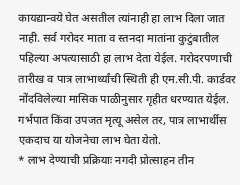कायद्यान्वये घेत असतील त्यांनाही हा लाभ दिला जात नाही. सर्व गरोदर माता व स्तनदा मातांना कुटुंबातील पहिल्या अपत्यासाठी हा लाभ देता येईल. गरोदरपणाची तारीख व पात्र लाभार्थ्यांची स्थिती ही एम.सी.पी. कार्डवर नोंदविलेल्या मासिक पाळीनुसार गृहीत धरण्यात येईल. गर्भपात किंवा उपजत मृत्यू असेल तर, पात्र लाभार्थीस एकदाच या योजनेचा लाभ घेता येतो.
* लाभ देण्याची प्रक्रियाः नगदी प्रोत्साहन तीन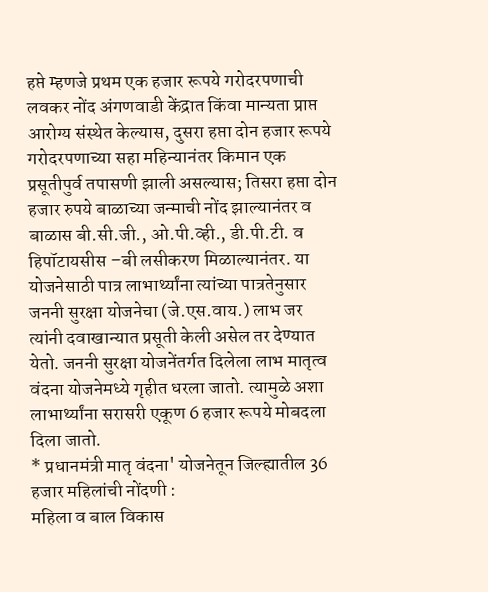हप्ते म्हणजे प्रथम एक हजार रूपये गरोदरपणाची लवकर नोंद अंगणवाडी केंद्रात किंवा मान्यता प्राप्त आरोग्य संस्थेत केल्यास, दुसरा हप्ता दोन हजार रूपये गरोदरपणाच्या सहा महिन्यानंतर किमान एक प्रसूतीपुर्व तपासणी झाली असल्यास; तिसरा हप्ता दोन हजार रुपये बाळाच्या जन्माची नोंद झाल्यानंतर व बाळास बी.सी.जी., ओ.पी.व्ही., डी.पी.टी. व हिपॉटायसीस –बी लसीकरण मिळाल्यानंतर. या योजनेसाठी पात्र लाभार्थ्यांना त्यांच्या पात्रतेनुसार जननी सुरक्षा योजनेचा (जे.एस.वाय.) लाभ जर त्यांनी दवाखान्यात प्रसूती केली असेल तर देण्यात येतो. जननी सुरक्षा योजनेंतर्गत दिलेला लाभ मातृत्व वंदना योजनेमध्ये गृहीत धरला जातो. त्यामुळे अशा लाभार्थ्यांना सरासरी एकूण 6 हजार रूपये मोबदला दिला जातो.
* प्रधानमंत्री मातृ वंदना' योजनेतून जिल्ह्यातील 36 हजार महिलांची नोंदणी :
महिला व बाल विकास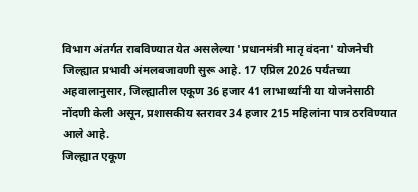विभाग अंतर्गत राबविण्यात येत असलेल्या 'प्रधानमंत्री मातृ वंदना' योजनेची जिल्ह्यात प्रभावी अंमलबजावणी सुरू आहे. 17 एप्रिल 2026 पर्यंतच्या अहवालानुसार, जिल्ह्यातील एकूण 36 हजार 41 लाभार्थ्यांनी या योजनेसाठी नोंदणी केली असून, प्रशासकीय स्तरावर 34 हजार 215 महिलांना पात्र ठरविण्यात आले आहे.
जिल्ह्यात एकूण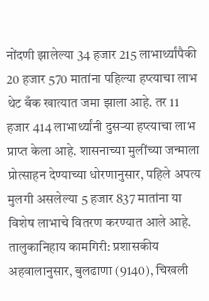नोंदणी झालेल्या 34 हजार 215 लाभार्थ्यांपैकी 20 हजार 570 मातांना पहिल्या हप्त्याचा लाभ थेट बँक खात्यात जमा झाला आहे. तर 11 हजार 414 लाभार्थ्यांनी दुसऱ्या हप्त्याचा लाभ प्राप्त केला आहे. शासनाच्या मुलींच्या जन्माला प्रोत्साहन देण्याच्या धोरणानुसार, पहिले अपत्य मुलगी असलेल्या 5 हजार 837 मातांना या विशेष लाभाचे वितरण करण्यात आले आहे.
तालुकानिहाय कामगिरी: प्रशासकीय अहवालानुसार, बुलढाणा (9140), चिखली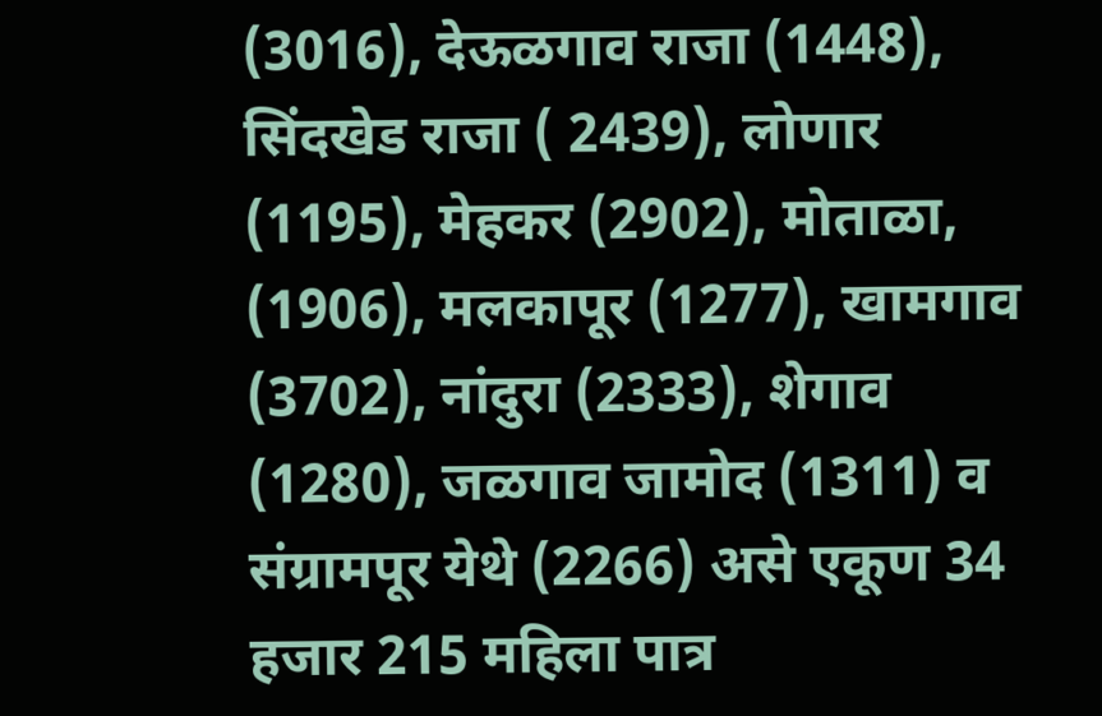(3016), देऊळगाव राजा (1448), सिंदखेड राजा ( 2439), लोणार (1195), मेहकर (2902), मोताळा, (1906), मलकापूर (1277), खामगाव (3702), नांदुरा (2333), शेगाव (1280), जळगाव जामोद (1311) व संग्रामपूर येथे (2266) असे एकूण 34 हजार 215 महिला पात्र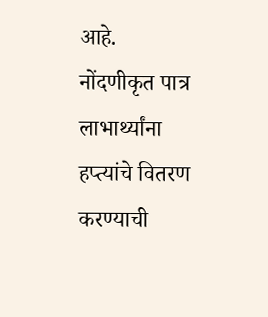आहे.
नोंदणीकृत पात्र लाभार्थ्यांना हप्त्यांचे वितरण करण्याची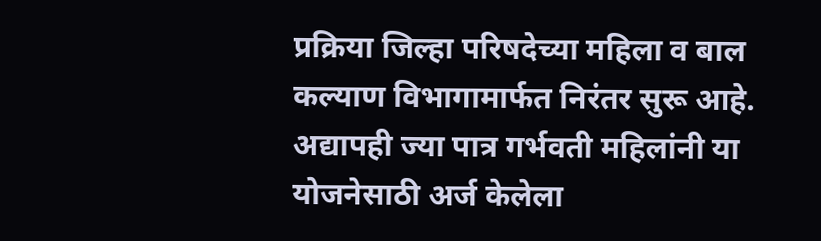प्रक्रिया जिल्हा परिषदेच्या महिला व बाल कल्याण विभागामार्फत निरंतर सुरू आहे. अद्यापही ज्या पात्र गर्भवती महिलांनी या योजनेसाठी अर्ज केलेला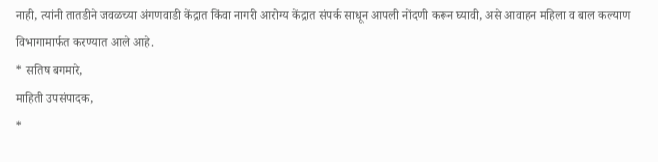नाही, त्यांनी तातडीने जवळच्या अंगणवाडी केंद्रात किंवा नागरी आरोग्य केंद्रात संपर्क साधून आपली नोंदणी करून घ्यावी, असे आवाहन महिला व बाल कल्याण विभागामार्फत करण्यात आले आहे.
* सतिष बगमारे,
माहिती उपसंपादक,
*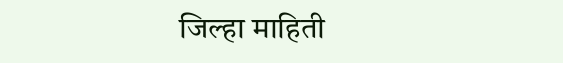जिल्हा माहिती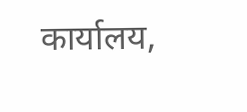कार्यालय,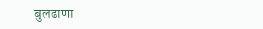बुलढाणा